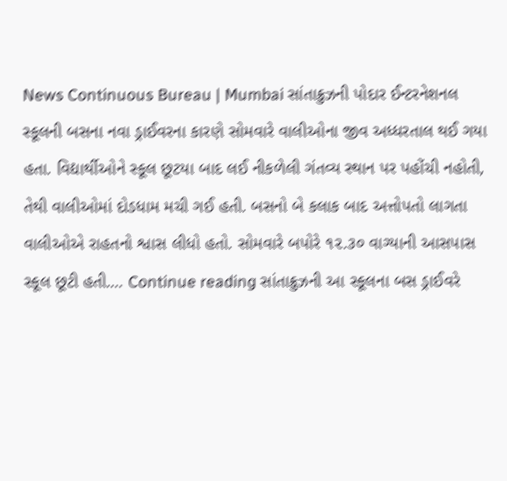News Continuous Bureau | Mumbai સાંતાક્રુઝની પોદાર ઈન્ટરનેશનલ સ્કૂલની બસના નવા ડ્રાઈવરના કારણે સોમવારે વાલીઓના જીવ અધ્ધરતાલ થઈ ગયા હતા. વિદ્યાર્થીઓને સ્કૂલ છૂટયા બાદ લઈ નીકળેલી ગંતવ્ય સ્થાન પર પહોંચી નહોતી, તેથી વાલીઓમાં દોડધામ મચી ગઈ હતી. બસનો બે કલાક બાદ અત્તોપતો લાગતા વાલીઓએ રાહતનો શ્વાસ લીધો હતો. સોમવારે બપોરે ૧૨.૩૦ વાગ્યાની આસપાસ સ્કૂલ છૂટી હતી.… Continue reading સાંતાક્રુઝની આ સ્કૂલના બસ ડ્રાઈવરે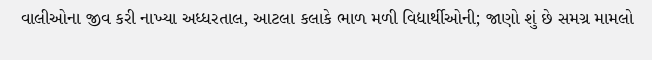વાલીઓના જીવ કરી નાખ્યા અધ્ધરતાલ, આટલા કલાકે ભાળ મળી વિદ્યાર્થીઓની; જાણો શું છે સમગ્ર મામલો